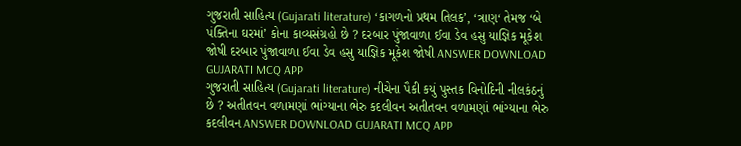ગુજરાતી સાહિત્ય (Gujarati literature) ‘કાગળનો પ્રથમ તિલક’, ‘ત્રાણ‘ તેમજ ‘બે પંક્તિના ઘરમાં’ કોના કાવ્યસંગ્રહો છે ? દરબાર પુંજાવાળા ઈવા ડેવ હસુ યાજ્ઞિક મૂકેશ જોષી દરબાર પુંજાવાળા ઈવા ડેવ હસુ યાજ્ઞિક મૂકેશ જોષી ANSWER DOWNLOAD GUJARATI MCQ APP
ગુજરાતી સાહિત્ય (Gujarati literature) નીચેના પૈકી કયું પુસ્તક વિનોદિની નીલકંઠનું છે ? અતીતવન વળામણાં ભાંગ્યાના ભેરુ કદલીવન અતીતવન વળામણાં ભાંગ્યાના ભેરુ કદલીવન ANSWER DOWNLOAD GUJARATI MCQ APP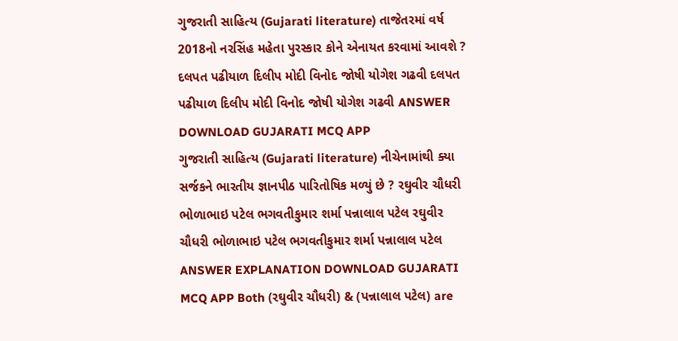ગુજરાતી સાહિત્ય (Gujarati literature) તાજેતરમાં વર્ષ 2018નો નરસિંહ મહેતા પુરસ્કાર કોને એનાયત કરવામાં આવશે ? દલપત પઢીયાળ દિલીપ મોદી વિનોદ જોષી યોગેશ ગઢવી દલપત પઢીયાળ દિલીપ મોદી વિનોદ જોષી યોગેશ ગઢવી ANSWER DOWNLOAD GUJARATI MCQ APP
ગુજરાતી સાહિત્ય (Gujarati literature) નીચેનામાંથી ક્યા સર્જકને ભારતીય જ્ઞાનપીઠ પારિતોષિક મળ્યું છે ? રઘુવીર ચૌધરી ભોળાભાઇ પટેલ ભગવતીકુમાર શર્મા પન્નાલાલ પટેલ રઘુવીર ચૌધરી ભોળાભાઇ પટેલ ભગવતીકુમાર શર્મા પન્નાલાલ પટેલ ANSWER EXPLANATION DOWNLOAD GUJARATI MCQ APP Both (રઘુવીર ચૌધરી) & (પન્નાલાલ પટેલ) are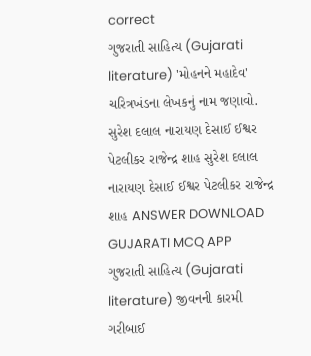correct
ગુજરાતી સાહિત્ય (Gujarati literature) 'મોહનને મહાદેવ' ચરિત્રખંડના લેખકનું નામ જણાવો. સુરેશ દલાલ નારાયણ દેસાઈ ઈશ્વર પેટલીકર રાજેન્દ્ર શાહ સુરેશ દલાલ નારાયણ દેસાઈ ઈશ્વર પેટલીકર રાજેન્દ્ર શાહ ANSWER DOWNLOAD GUJARATI MCQ APP
ગુજરાતી સાહિત્ય (Gujarati literature) જીવનની કારમી ગરીબાઈ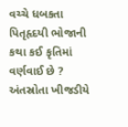વચ્ચે ધબકતા પિતૃહૃદયી ભોજાની કથા કઈ કૃતિમાં વર્ણવાઈ છે ? અંતસ્રોતા ખીજડીયે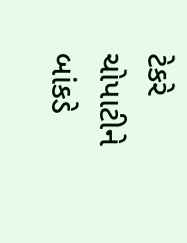ટેકરે ચોપાટીને બાંકડે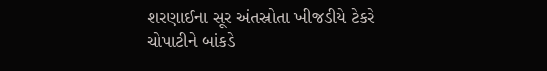શરણાઈના સૂર અંતસ્રોતા ખીજડીયે ટેકરે ચોપાટીને બાંકડે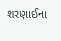શરણાઈના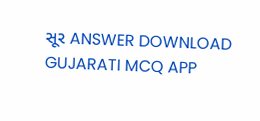સૂર ANSWER DOWNLOAD GUJARATI MCQ APP